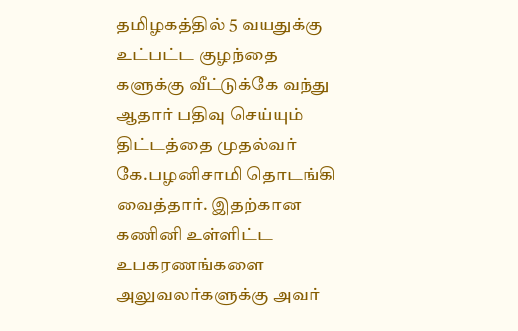தமிழகத்தில் 5 வயதுக்கு உட்பட்ட குழந்தை களுக்கு வீட்டுக்கே வந்து ஆதார் பதிவு செய்யும் திட்டத்தை முதல்வர் கே.பழனிசாமி தொடங்கி வைத்தார். இதற்கான கணினி உள்ளிட்ட உபகரணங்களை அலுவலர்களுக்கு அவர்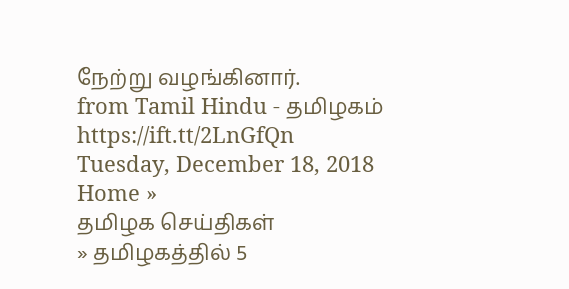நேற்று வழங்கினார்.
from Tamil Hindu - தமிழகம் https://ift.tt/2LnGfQn
Tuesday, December 18, 2018
Home »
தமிழக செய்திகள்
» தமிழகத்தில் 5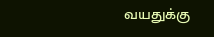வயதுக்கு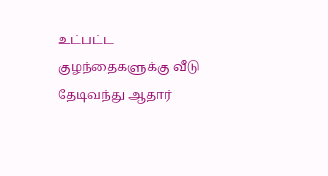உட்பட்ட குழந்தைகளுக்கு வீடு தேடிவந்து ஆதார்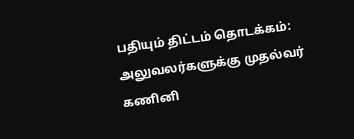பதியும் திட்டம் தொடக்கம்: அலுவலர்களுக்கு முதல்வர் கணினி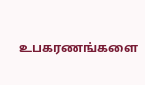உபகரணங்களை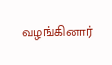வழங்கினார்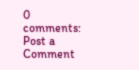0 comments:
Post a Comment